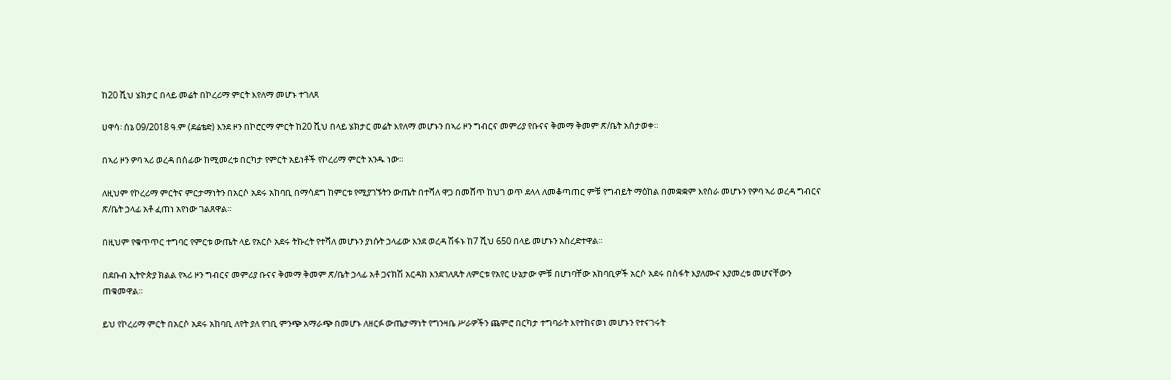ከ20 ሺህ ሄክታር በላይ መሬት በኮረሪማ ምርት እየለማ መሆኑ ተገለጸ

ሀዋሳ፡ ሰኔ 09/2018 ዓ.ም (ደሬቴድ) እንደ ዞን በኮሮርማ ምርት ከ20 ሺህ በላይ ሄክታር መሬት እየለማ መሆኑን በኣሪ ዞን ግብርና መምሪያ የቡናና ቅመማ ቅመም ጽ/ቤት አሰታወቀ።

በኣሪ ዞን ዎባ ኣሪ ወረዳ በሰፊው ከሚመረቱ በርካታ የምርት አይነቶች የኮረሪማ ምርት አንዱ ነው።

ለዚህም የኮረሪማ ምርትና ምርታማነትን በአርሶ አደሩ አከባቢ በማሳደግ ከምርቱ የሚያገኙትን ውጤት በተሻለ ዋጋ በመሸጥ ከህገ ወጥ ደላላ ለመቆጣጠር ምቹ የግብይት ማዕከል በመቋቋም እየሰራ መሆኑን የዎባ ኣሪ ወረዳ ግብርና ጽ/ቤት ኃላፊ አቶ ፈጠነ አየነው ገልጸዋል።

በዚህም የቁጥጥር ተግባር የምርቱ ውጤት ላይ የአርሶ አደሩ ትኩረት የተሻለ መሆኑን ያነሱት ኃላፊው እንደ ወረዳ ሽፋኑ ከ7 ሺህ 650 በላይ መሆኑን አስረድተዋል።

በደቡብ ኢትዮጵያ ክልል የኣሪ ዞን ግብርና መምሪያ ቡናና ቅመማ ቅመም ጽ/ቤት ኃላፊ አቶ ጋናክሽ አርዳክ እንደገለጹት ለምርቱ የአየር ሁኔታው ምቹ በሆነባቸው አከባቢዎች አርሶ አደሩ በስፋት እያለሙና እያመረቱ መሆናቸውን ጠቁመዋል።

ይህ የኮረሪማ ምርት በአርሶ አደሩ አከባቢ ለየት ያለ የገቢ ምንጭ አማራጭ በመሆኑ ለዘርፉ ውጤታማነት የግንዛቤ ሥራዎችን ጨምሮ በርካታ ተግባራት እየተከናወነ መሆኑን የተናገሩት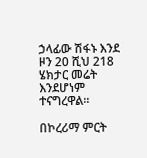ኃላፊው ሽፋኑ እንደ ዞን 20 ሺህ 218 ሄክታር መሬት እንደሆነም ተናግረዋል።

በኮረሪማ ምርት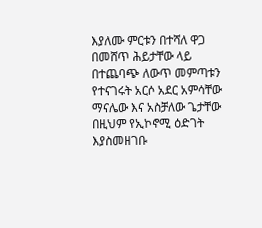እያለሙ ምርቱን በተሻለ ዋጋ በመሸጥ ሕይታቸው ላይ በተጨባጭ ለውጥ መምጣቱን የተናገሩት አርሶ አደር አምሳቸው ማናሌው እና አስቻለው ጌታቸው በዚህም የኢኮኖሚ ዕድገት እያስመዘገቡ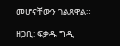መሆናቸውን ገልጸዋል።

ዘጋቢ: ፍቃዱ ግዲ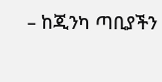– ከጂንካ ጣቢያችን